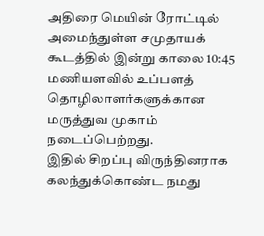அதிரை மெயின் ரோட்டில் அமைந்துள்ள சமுதாயக் கூடத்தில் இன்று காலை 10:45 மணியளவில் உப்பளத் தொழிலாளர்களுக்கான மருத்துவ முகாம் நடைப்பெற்றது.
இதில் சிறப்பு விருந்தினராக கலந்துக்கொண்ட நமது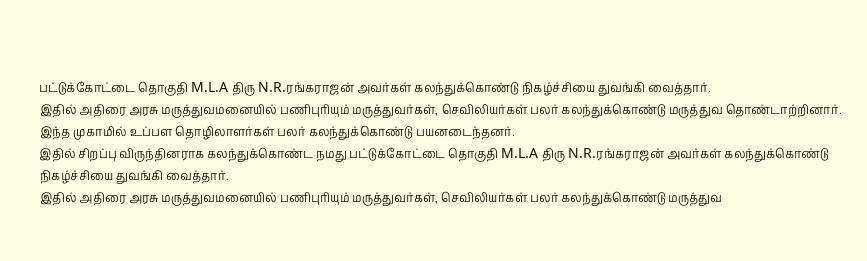பட்டுக்கோட்டை தொகுதி M.L.A திரு N.R.ரங்கராஜன் அவர்கள் கலந்துக்கொண்டு நிகழ்ச்சியை துவங்கி வைத்தார்.
இதில் அதிரை அரசு மருத்துவமனையில் பணிபுரியும் மருத்துவர்கள், செவிலியர்கள் பலர் கலந்துக்கொண்டு மருத்துவ தொண்டாற்றினார்.
இந்த முகாமில் உப்பள தொழிலாளர்கள் பலர் கலந்துக்கொண்டு பயனடைந்தனர்.
இதில் சிறப்பு விருந்தினராக கலந்துக்கொண்ட நமது பட்டுக்கோட்டை தொகுதி M.L.A திரு N.R.ரங்கராஜன் அவர்கள் கலந்துக்கொண்டு நிகழ்ச்சியை துவங்கி வைத்தார்.
இதில் அதிரை அரசு மருத்துவமனையில் பணிபுரியும் மருத்துவர்கள், செவிலியர்கள் பலர் கலந்துக்கொண்டு மருத்துவ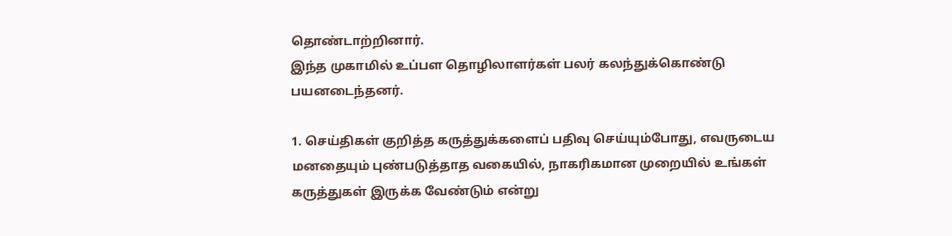தொண்டாற்றினார்.
இந்த முகாமில் உப்பள தொழிலாளர்கள் பலர் கலந்துக்கொண்டு பயனடைந்தனர்.

1. செய்திகள் குறித்த கருத்துக்களைப் பதிவு செய்யும்போது, எவருடைய மனதையும் புண்படுத்தாத வகையில், நாகரிகமான முறையில் உங்கள் கருத்துகள் இருக்க வேண்டும் என்று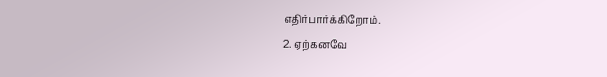எதிர்பார்க்கிறோம்.
2. ஏற்கனவே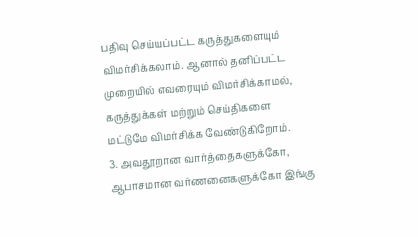பதிவு செய்யப்பட்ட கருத்துகளையும் விமர்சிக்கலாம். ஆனால் தனிப்பட்ட முறையில் எவரையும் விமர்சிக்காமல், கருத்துக்கள் மற்றும் செய்திகளை மட்டுமே விமர்சிக்க வேண்டுகிறோம்.
3. அவதூறான வார்த்தைகளுக்கோ, ஆபாசமான வர்ணனைகளுக்கோ இங்கு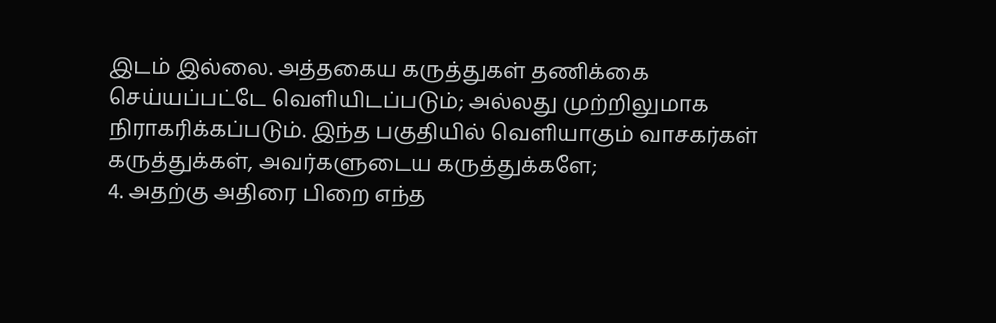இடம் இல்லை. அத்தகைய கருத்துகள் தணிக்கை செய்யப்பட்டே வெளியிடப்படும்; அல்லது முற்றிலுமாக நிராகரிக்கப்படும். இந்த பகுதியில் வெளியாகும் வாசகர்கள் கருத்துக்கள், அவர்களுடைய கருத்துக்களே;
4. அதற்கு அதிரை பிறை எந்த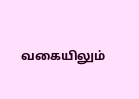வகையிலும்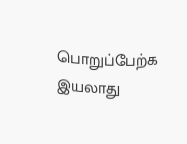பொறுப்பேற்க இயலாது